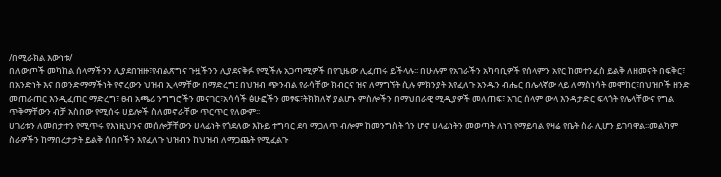/በሚራክል እውነቱ/
በለውጦች መካከል ሰላማችንን ሊያደበዝዙ፣የብልጽግና ጉዟችንን ሊያደናቅፉ የሚችሉ አጋጣሚዎች በየጊዜው ሊፈጠሩ ይችላሉ፡፡ በሁሉም የአገራችን አካባቢዎች የሰላምን አየር ከመተንፈስ ይልቅ ለዘመናት በፍቅር፣ በአንድነት እና በወንድማማችነት የኖረውን ህዝብ ኢላማቸው በማድረግ፤ በህዝብ ጭንብል የራሳቸው ክብርና ዝና ለማግኘት ሲሉ ምክንያት እየፈለጉ አንዱን ብሔር በሌላኛው ላይ ለማስነሳት መሞከር፣በህዝቦች ዘንድ መጠራጠር እንዲፈጠር ማድረግ፣ ፀብ አጫሪ ንግግሮችን መናገር፣አሳሳች ፅሁፎችን መፃፍ፣ትክክለኛ ያልሆኑ ምስሎችን በማህበራዊ ሚዲያዎች መለጠፍ፣ አገር ሰላም ውላ እንዳታድር ፍላጎት የሌላቸውና የግል ጥቅማቸውን ብቻ አስበው የሚሰሩ ሀይሎች ስለመኖራቸው ጥርጥር የለውም፡፡
ሀገሪቱን ለመበታተን የሚጥሩ የእነዚህንና መሰሎቻቸውን ሀላፊነት የጎደለው እኩይ ተግባር ደባ ማጋለጥ ብሎም ከመንግስት ጎን ሆኖ ሀላፊነትን መወጣት ለነገ የማይባል የዛሬ የቤት ስራ ሊሆን ይገባዋል፡፡መልካም ስራዎችን ከማበረታታት ይልቅ ሰበቦችን እየፈለጉ ህዝብን ከህዝብ ለማጋጨት የሚፈልጉ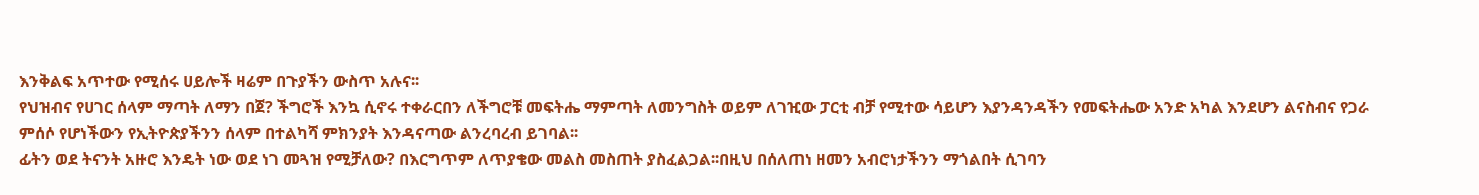እንቅልፍ አጥተው የሚሰሩ ሀይሎች ዛሬም በጉያችን ውስጥ አሉና፡፡
የህዝብና የሀገር ሰላም ማጣት ለማን በጀ? ችግሮች እንኳ ሲኖሩ ተቀራርበን ለችግሮቹ መፍትሔ ማምጣት ለመንግስት ወይም ለገዢው ፓርቲ ብቻ የሚተው ሳይሆን እያንዳንዳችን የመፍትሔው አንድ አካል እንደሆን ልናስብና የጋራ ምሰሶ የሆነችውን የኢትዮጵያችንን ሰላም በተልካሻ ምክንያት እንዳናጣው ልንረባረብ ይገባል፡፡
ፊትን ወደ ትናንት አዙሮ እንዴት ነው ወደ ነገ መጓዝ የሚቻለው? በእርግጥም ለጥያቄው መልስ መስጠት ያስፈልጋል፡፡በዚህ በሰለጠነ ዘመን አብሮነታችንን ማጎልበት ሲገባን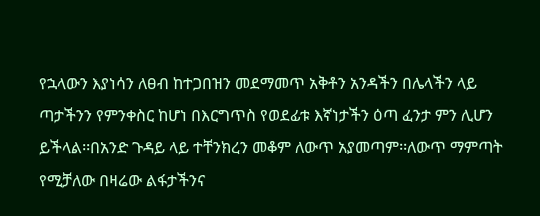የኋላውን እያነሳን ለፀብ ከተጋበዝን መደማመጥ አቅቶን አንዳችን በሌላችን ላይ ጣታችንን የምንቀስር ከሆነ በእርግጥስ የወደፊቱ እኛነታችን ዕጣ ፈንታ ምን ሊሆን ይችላል፡፡በአንድ ጉዳይ ላይ ተቸንክረን መቆም ለውጥ አያመጣም፡፡ለውጥ ማምጣት የሚቻለው በዛሬው ልፋታችንና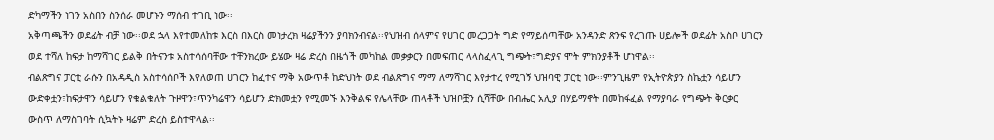ድካማችን ነገን አስበን ስንሰራ መሆኑን ማሰብ ተገቢ ነው፡፡
አቅጣጫችን ወደፊት ብቻ ነው፡፡ወደ ኋላ እየተመለከቱ እርስ በእርስ መነታረክ ዛሬያችንን ያባክንብናል፡፡የህዝብ ሰላምና የሀገር መረጋጋት ግድ የማይሰጣቸው አንዳንድ ጽንፍ የረገጡ ሀይሎች ወደፊት አስቦ ሀገርን ወደ ተሻለ ከፍታ ከማሻገር ይልቅ በትናንቱ አስተሳሰባቸው ተቸንክረው ይሄው ዛሬ ድረስ በዜጎች መካከል መቃቃርን በመፍጠር ላላስፈላጊ ግጭት፣ግድያና ሞት ምክንያቶች ሆነዋል፡፡
ብልጽግና ፓርቲ ራሱን በአዳዲስ አስተሳሰቦች እየለወጠ ሀገርን ከፈተና ማቅ አውጥቶ ከድህነት ወደ ብልጽግና ማማ ለማሻገር እየታተረ የሚገኝ ህዝባዊ ፓርቲ ነው፡፡ምንጊዜም የኢትዮጵያን ስኬቷን ሳይሆን ውድቀቷን፣ከፍታዋን ሳይሆን የቁልቁለት ጉዞዋን፣ጥንካሬዋን ሳይሆን ድክመቷን የሚመኙ እንቅልፍ የሌላቸው ጠላቶች ህዝቦቿን ሲሻቸው በብሔር አሊያ በሃይማኖት በመከፋፈል የማያባራ የግጭት ቅርቃር ውስጥ ለማስገባት ሲኳትኑ ዛሬም ድረስ ይስተዋላል፡፡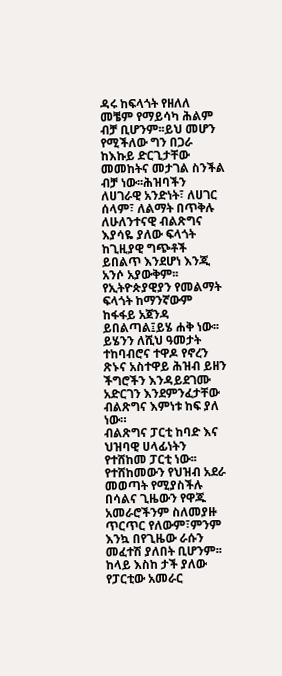ዳሩ ከፍላጎት የዘለለ መቼም የማይሳካ ሕልም ብቻ ቢሆንም፡፡ይህ መሆን የሚችለው ግን በጋራ ከእኩይ ድርጊታቸው መመከትና መታገል ስንችል ብቻ ነው፡፡ሕዝባችን ለሀገራዊ አንድነት፣ ለሀገር ሰላም፣ ለልማት በጥቅሉ ለሁለንተናዊ ብልጽግና እያሳዬ ያለው ፍላጎት ከጊዚያዊ ግጭቶች ይበልጥ እንደሆነ እንጂ አንሶ አያውቅም፡፡
የኢትዮጵያዊያን የመልማት ፍላጎት ከማንኛውም ከፋፋይ አጀንዳ ይበልጣል፤ይሄ ሐቅ ነው፡፡ ይሄንን ለሺህ ዓመታት ተከባብሮና ተዋዶ የኖረን ጽኑና አስተዋይ ሕዝብ ይዘን ችግሮችን እንዳይደገሙ አድርገን እንደምንፈታቸው ብልጽግና እምነቱ ከፍ ያለ ነው።
ብልጽግና ፓርቲ ከባድ እና ህዝባዊ ሀላፊነትን የተሸከመ ፓርቲ ነው፡፡የተሸከመውን የህዝብ አደራ መወጣት የሚያስችሉ በሳልና ጊዜውን የዋጁ አመራሮችንም ስለመያዙ ጥርጥር የለውም፣ምንም እንኳ በየጊዜው ራሱን መፈተሽ ያለበት ቢሆንም፡፡
ከላይ እስከ ታች ያለው የፓርቲው አመራር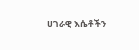ሀገራዊ እሴቶችን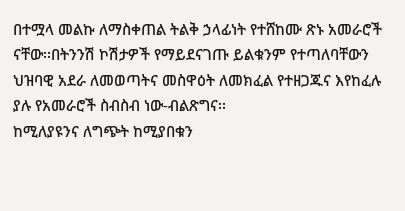በተሟላ መልኩ ለማስቀጠል ትልቅ ኃላፊነት የተሸከሙ ጽኑ አመራሮች ናቸው፡፡በትንንሽ ኮሽታዎች የማይደናገጡ ይልቁንም የተጣለባቸውን ህዝባዊ አደራ ለመወጣትና መስዋዕት ለመክፈል የተዘጋጁና እየከፈሉ ያሉ የአመራሮች ስብስብ ነው-ብልጽግና፡፡
ከሚለያዩንና ለግጭት ከሚያበቁን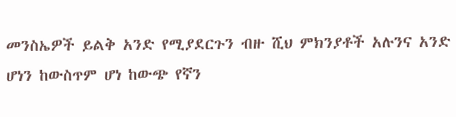መንስኤዎች ይልቅ አንድ የሚያደርጉን ብዙ ሺህ ምክንያቶች አሉንና አንድ ሆነን ከውስጥም ሆነ ከውጭ የኛን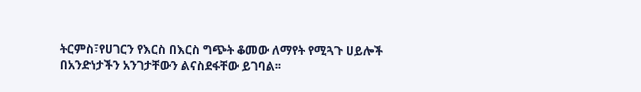ትርምስ፣የሀገርን የእርስ በእርስ ግጭት ቆመው ለማየት የሚጓጉ ሀይሎች በአንድነታችን አንገታቸውን ልናስደፋቸው ይገባል፡፡